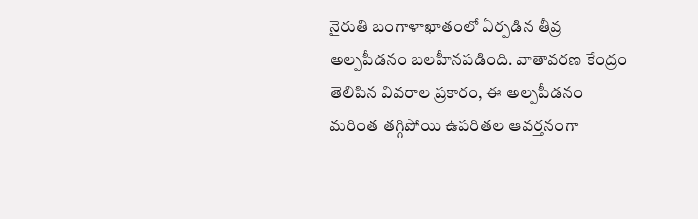నైరుతి బంగాళాఖాతంలో ఏర్పడిన తీవ్ర అల్పపీడనం బలహీనపడింది. వాతావరణ కేంద్రం తెలిపిన వివరాల ప్రకారం, ఈ అల్పపీడనం మరింత తగ్గిపోయి ఉపరితల ఆవర్తనంగా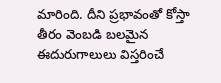మారింది. దీని ప్రభావంతో కోస్తా తీరం వెంబడి బలమైన ఈదురుగాలులు విస్తరించే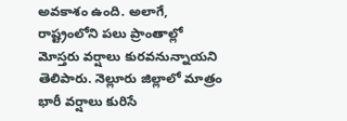అవకాశం ఉంది. అలాగే, రాష్ట్రంలోని పలు ప్రాంతాల్లో మోస్తరు వర్షాలు కురవనున్నాయని తెలిపారు. నెల్లూరు జిల్లాలో మాత్రం భారీ వర్షాలు కురిసే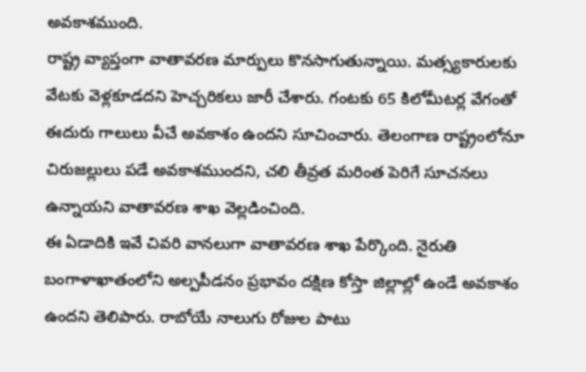అవకాశముంది.
రాష్ట్ర వ్యాప్తంగా వాతావరణ మార్పులు కొనసాగుతున్నాయి. మత్స్యకారులకు వేటకు వెళ్లకూడదని హెచ్చరికలు జారీ చేశారు. గంటకు 65 కిలోమీటర్ల వేగంతో ఈదురు గాలులు వీచే అవకాశం ఉందని సూచించారు. తెలంగాణ రాష్ట్రంలోనూ చిరుజల్లులు పడే అవకాశముందని, చలి తీవ్రత మరింత పెరిగే సూచనలు ఉన్నాయని వాతావరణ శాఖ వెల్లడించింది.
ఈ ఏడాదికి ఇవే చివరి వానలుగా వాతావరణ శాఖ పేర్కొంది. నైరుతి బంగాళాఖాతంలోని అల్పపీడనం ప్రభావం దక్షిణ కోస్తా జిల్లాల్లో ఉండే అవకాశం ఉందని తెలిపారు. రాబోయే నాలుగు రోజుల పాటు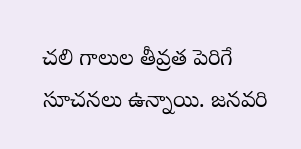చలి గాలుల తీవ్రత పెరిగే సూచనలు ఉన్నాయి. జనవరి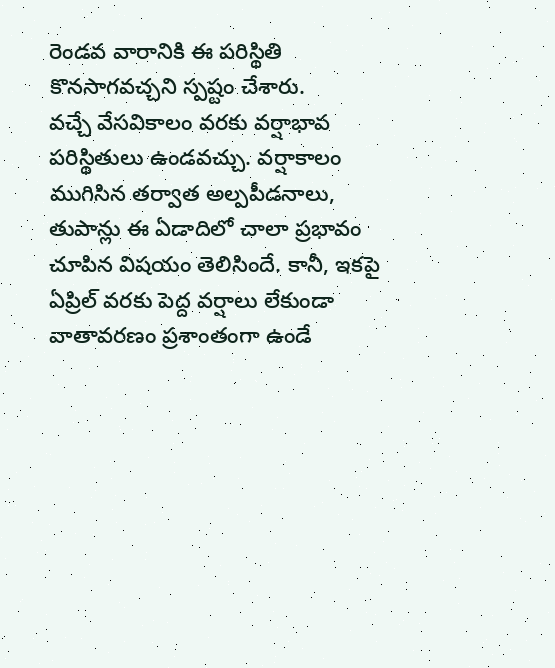రెండవ వారానికి ఈ పరిస్థితి కొనసాగవచ్చని స్పష్టం చేశారు.
వచ్చే వేసవికాలం వరకు వర్షాభావ పరిస్థితులు ఉండవచ్చు. వర్షాకాలం ముగిసిన తర్వాత అల్పపీడనాలు, తుపాన్లు ఈ ఏడాదిలో చాలా ప్రభావం చూపిన విషయం తెలిసిందే. కానీ, ఇకపై ఏప్రిల్ వరకు పెద్ద వర్షాలు లేకుండా వాతావరణం ప్రశాంతంగా ఉండే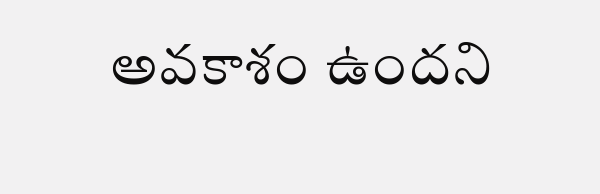అవకాశం ఉందని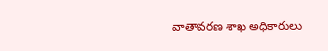వాతావరణ శాఖ అధికారులు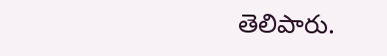తెలిపారు.